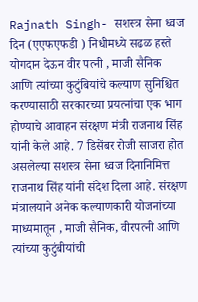Rajnath Singh- सशस्त्र सेना ध्वज दिन (एएफएफडी ) निधीमध्ये सढळ हस्ते योगदान देऊन वीर पत्नी , माजी सैनिक आणि त्यांच्या कुटुंबियांचे कल्याण सुनिश्चित करण्यासाठी सरकारच्या प्रयत्नांचा एक भाग होण्याचे आवाहन संरक्षण मंत्री राजनाथ सिंह यांनी केले आहे. 7 डिसेंबर रोजी साजरा होत असलेल्या सशस्त्र सेना ध्वज दिनानिमित्त राजनाथ सिंह यांनी संदेश दिला आहे. संरक्षण मंत्रालयाने अनेक कल्याणकारी योजनांच्या माध्यमातून , माजी सैनिक, वीरपत्नी आणि त्यांच्या कुटुंबीयांची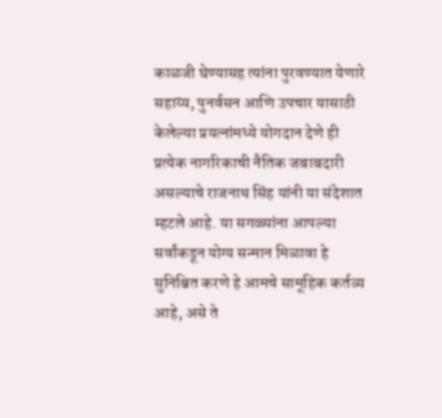काळजी घेण्यासह त्यांना पुरवण्यात येणारे सहाय्य, पुनर्वसन आणि उपचार यासाठी केलेल्या प्रयत्नांमध्ये योगदान देणे ही प्रत्येक नागरिकाची नैतिक जबाबदारी असल्याचे राजनाथ सिंह यांनी या संदेशात म्हटले आहे. या सगळ्यांना आपल्या सर्वांकडून योग्य सन्मान मिळावा हे सुनिश्चित करणे हे आमचे सामूहिक कर्तव्य आहे, असे ते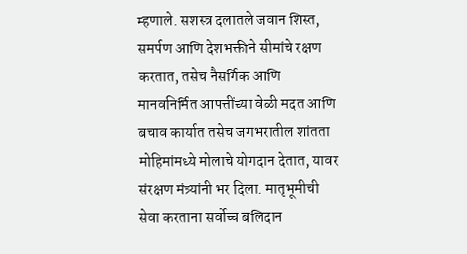म्हणाले. सशस्त्र दलातले जवान शिस्त, समर्पण आणि देशभक्तीने सीमांचे रक्षण करतात, तसेच नैसर्गिक आणि मानवनिर्मित आपत्तींच्या वेळी मदत आणि बचाव कार्यात तसेच जगभरातील शांतता मोहिमांमध्ये मोलाचे योगदान देतात, यावर संरक्षण मंत्र्यांनी भर दिला. मातृभूमीची सेवा करताना सर्वोच्च बलिदान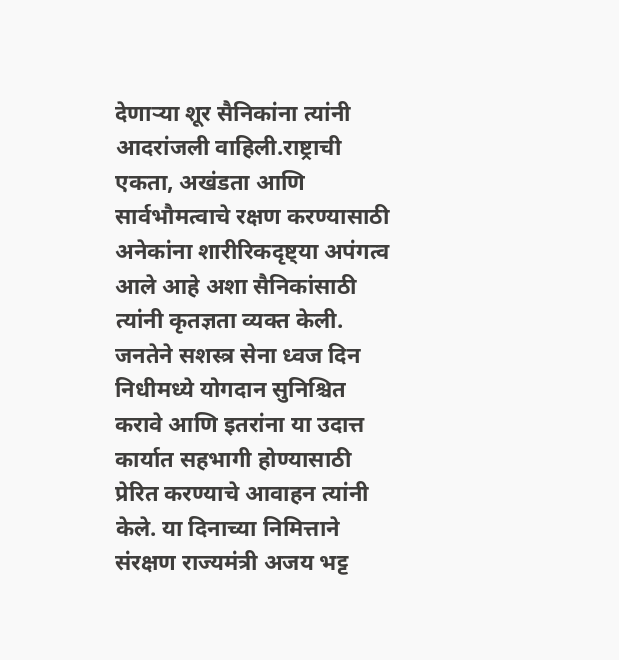देणाऱ्या शूर सैनिकांना त्यांनी आदरांजली वाहिली.राष्ट्राची एकता, अखंडता आणि सार्वभौमत्वाचे रक्षण करण्यासाठी अनेकांना शारीरिकदृष्ट्या अपंगत्व आले आहे अशा सैनिकांसाठी त्यांनी कृतज्ञता व्यक्त केली. जनतेने सशस्त्र सेना ध्वज दिन निधीमध्ये योगदान सुनिश्चित करावे आणि इतरांना या उदात्त कार्यात सहभागी होण्यासाठी प्रेरित करण्याचे आवाहन त्यांनी केले. या दिनाच्या निमित्ताने संरक्षण राज्यमंत्री अजय भट्ट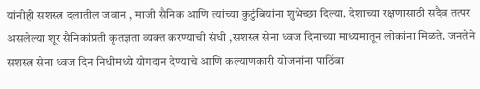यांनीही सशस्त्र दलातील जवान , माजी सैनिक आणि त्यांच्या कुटुंबियांना शुभेच्छा दिल्या. देशाच्या रक्षणासाठी सदैव तत्पर असलेल्या शूर सैनिकांप्रती कृतज्ञता व्यक्त करण्याची संधी ,सशस्त्र सेना ध्वज दिनाच्या माध्यमातून लोकांना मिळते. जनतेने सशस्त्र सेना ध्वज दिन निधीमध्ये योगदान देण्याचे आणि कल्याणकारी योजनांना पाठिंबा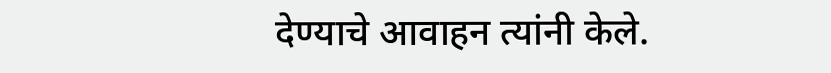देण्याचे आवाहन त्यांनी केले.